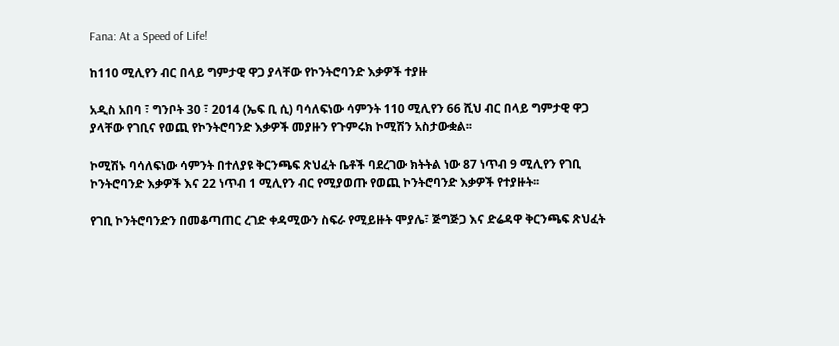Fana: At a Speed of Life!

ከ110 ሚሊየን ብር በላይ ግምታዊ ዋጋ ያላቸው የኮንትሮባንድ እቃዎች ተያዙ

አዲስ አበባ ፣ ግንቦት 30 ፣ 2014 (ኤፍ ቢ ሲ) ባሳለፍነው ሳምንት 110 ሚሊየን 66 ሺህ ብር በላይ ግምታዊ ዋጋ ያላቸው የገቢና የወጪ የኮንትሮባንድ እቃዎች መያዙን የጉምሩክ ኮሚሽን አስታውቋል፡፡

ኮሚሽኑ ባሳለፍነው ሳምንት በተለያዩ ቅርንጫፍ ጽህፈት ቤቶች ባደረገው ክትትል ነው 87 ነጥብ 9 ሚሊየን የገቢ ኮንትሮባንድ እቃዎች እና 22 ነጥብ 1 ሚሊየን ብር የሚያወጡ የወጪ ኮንትሮባንድ እቃዎች የተያዙት፡፡

የገቢ ኮንትሮባንድን በመቆጣጠር ረገድ ቀዳሚውን ስፍራ የሚይዙት ሞያሌ፣ ጅግጅጋ እና ድሬዳዋ ቅርንጫፍ ጽህፈት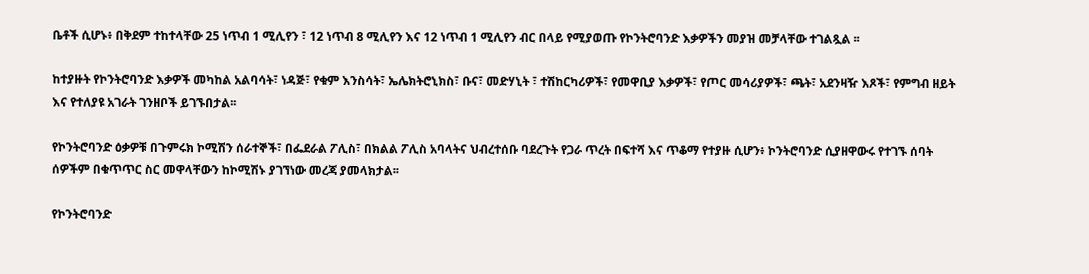ቤቶች ሲሆኑ፥ በቅደም ተከተላቸው 25 ነጥብ 1 ሚሊየን ፣ 12 ነጥብ 8 ሚሊየን እና 12 ነጥብ 1 ሚሊየን ብር በላይ የሚያወጡ የኮንትሮባንድ እቃዎችን መያዝ መቻላቸው ተገልጿል ፡፡

ከተያዙት የኮንትሮባንድ እቃዎች መካከል አልባሳት፣ ነዳጅ፣ የቁም እንስሳት፣ ኤሌክትሮኒክስ፣ ቡና፣ መድሃኒት ፣ ተሽከርካሪዎች፣ የመዋቢያ እቃዎች፣ የጦር መሳሪያዎች፣ ጫት፣ አደንዛዥ እጾች፣ የምግብ ዘይት እና የተለያዩ አገራት ገንዘቦች ይገኙበታል፡፡

የኮንትሮባንድ ዕቃዎቹ በጉምሩክ ኮሚሽን ሰራተኞች፣ በፌደራል ፖሊስ፣ በክልል ፖሊስ አባላትና ህብረተሰቡ ባደረጉት የጋራ ጥረት በፍተሻ እና ጥቆማ የተያዙ ሲሆን፥ ኮንትሮባንድ ሲያዘዋውሩ የተገኙ ሰባት ሰዎችም በቁጥጥር ስር መዋላቸውን ከኮሚሽኑ ያገኘነው መረጃ ያመላክታል፡፡

የኮንትሮባንድ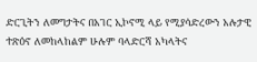ድርጊትን ለመግታትና በአገር ኢኮኖሚ ላይ የሚያሳድረውን አሉታዊ ተጽዕኖ ለመከላከልም ሁሉም ባላድርሻ አካላትና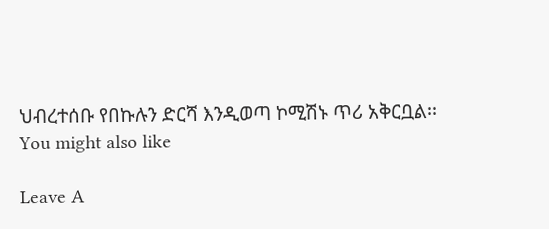ህብረተሰቡ የበኩሉን ድርሻ እንዲወጣ ኮሚሽኑ ጥሪ አቅርቧል፡፡
You might also like

Leave A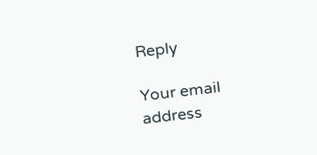Reply

Your email address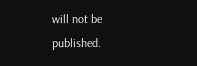will not be published.